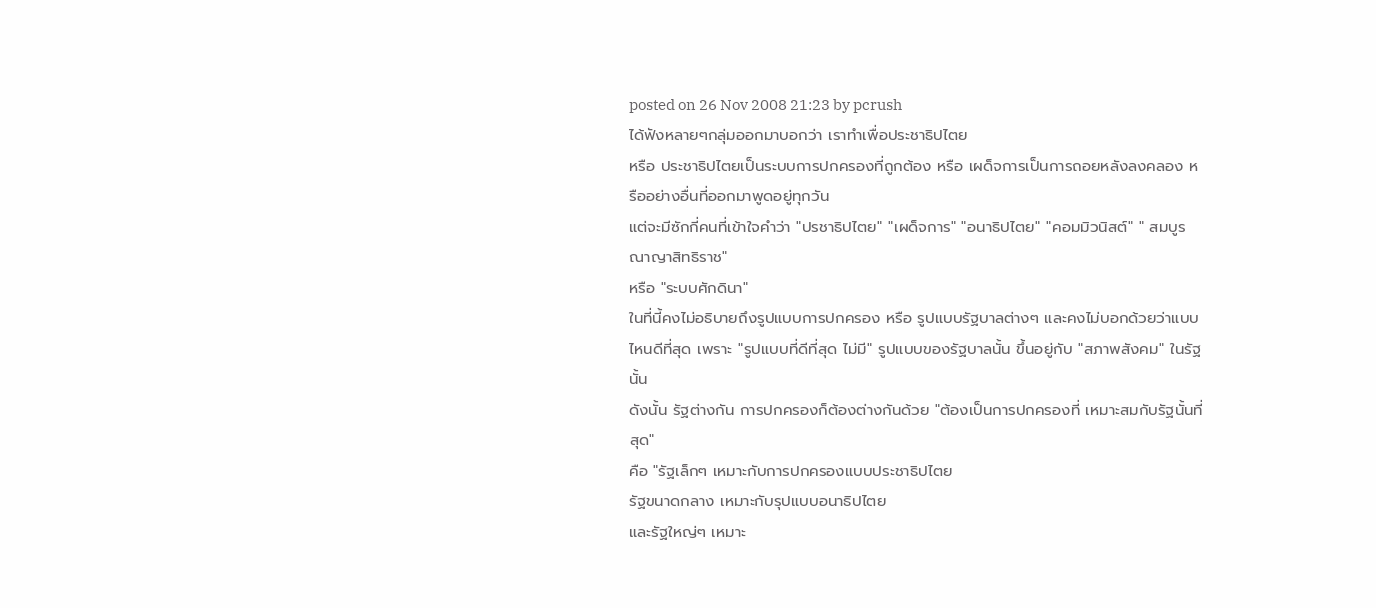posted on 26 Nov 2008 21:23 by pcrush
ได้ฟังหลายๆกลุ่มออกมาบอกว่า เราทำเพื่อประชาธิปไตย
หรือ ประชาธิปไตยเป็นระบบการปกครองที่ถูกต้อง หรือ เผด็จการเป็นการถอยหลังลงคลอง หรืออย่างอื่นที่ออกมาพูดอยู่ทุกวัน
แต่จะมีซักกี่คนที่เข้าใจคำว่า "ปรชาธิปไตย" "เผด็จการ" "อนาธิปไตย" "คอมมิวนิสต์" " สมบูรณาญาสิทธิราช"
หรือ "ระบบศักดินา"
ในที่นี้คงไม่อธิบายถึงรูปแบบการปกครอง หรือ รูปแบบรัฐบาลต่างๆ และคงไม่บอกด้วยว่าแบบไหนดีที่สุด เพราะ "รูปแบบที่ดีที่สุด ไม่มี" รูปแบบของรัฐบาลนั้น ขึ้นอยู่กับ "สภาพสังคม" ในรัฐนั้น
ดังนั้น รัฐต่างกัน การปกครองก็ต้องต่างกันด้วย "ต้องเป็นการปกครองที่ เหมาะสมกับรัฐนั้นที่สุด"
คือ "รัฐเล็กๆ เหมาะกับการปกครองแบบประชาธิปไตย
รัฐขนาดกลาง เหมาะกับรุปแบบอนาธิปไตย
และรัฐใหญ่ๆ เหมาะ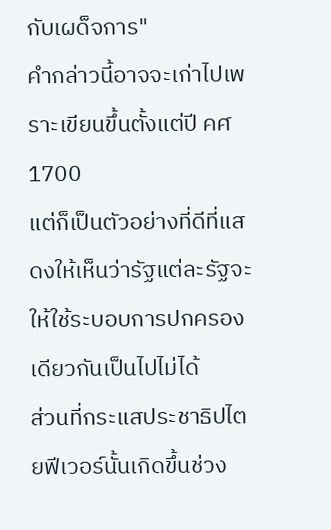กับเผด็จการ"
คำกล่าวนี้อาจจะเก่าไปเพราะเขียนขึ้นตั้งแต่ปี คศ 1700
แต่ก็เป็นตัวอย่างที่ดีที่แสดงให้เห็นว่ารัฐแต่ละรัฐจะให้ใช้ระบอบการปกครองเดียวกันเป็นไปไม่ได้
ส่วนที่กระแสประชาธิปไตยฟีเวอร์นั้นเกิดขึ้นช่วง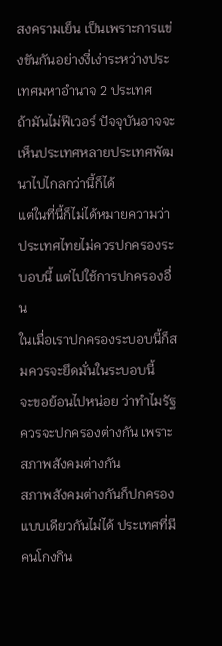สงครามเย็น เป็นเพราะการแข่งขันกันอย่างงี่เง่าระหว่างประเทศมหาอำนาจ 2 ประเทศ
ถ้ามันไม่ฟีเวอร์ ปัจจุบันอาจจะเห็นประเทศหลายประเทศพัฒนาไปไกลกว่านี้ก็ได้
แต่ในที่นี้ก็ไม่ได้หมายความว่า ประเทศไทยไม่ควรปกครองระบอบนี้ แต่ไปใช้การปกครองอื่น
ในเมื่อเราปกครองระบอบนี้ก็สมควรจะยึดมั่นในระบอบนี้
จะขอย้อนไปหน่อย ว่าทำไมรัฐควรจะปกครองต่างกัน เพราะสภาพสังคมต่างกัน
สภาพสังคมต่างกันก็ปกครองแบบเดียวกันไม่ได้ ประเทศที่มีคนโกงกิน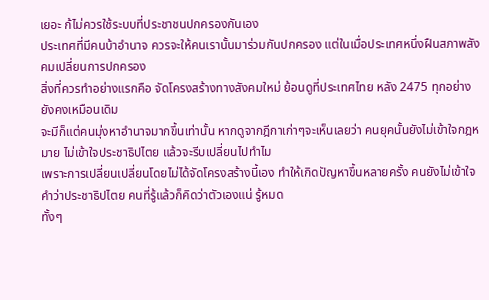เยอะ ก้ไม่ควรใช้ระบบที่ประชาชนปกครองกันเอง
ประเทศที่มีคนบ้าอำนาจ ควรจะให้คนเรานั้นมาร่วมกันปกครอง แต่ในเมื่อประเทศหนึ่งฝืนสภาพสังคมเปลี่ยนการปกครอง
สิ่งที่ควรทำอย่างแรกคือ จัดโครงสร้างทางสังคมใหม่ ย้อนดูที่ประเทศไทย หลัง 2475 ทุกอย่างยังคงเหมือนเดิม
จะมีก็แต่คนมุ่งหาอำนาจมากขึ้นเท่านั้น หากดูจากฎีกาเก่าๆจะเห็นเลยว่า คนยุคนั้นยังไม่เข้าใจกฎหมาย ไม่เข้าใจประชาธิปไตย แล้วจะรีบเปลี่ยนไปทำไม
เพราะการเปลี่ยนเปลี่ยนโดยไม่ได้จัดโครงสร้างนี้เอง ทำให้เกิดปัญหาขึ้นหลายครั้ง คนยังไม่เข้าใจคำว่าประชาธิปไตย คนที่รู้แล้วก็คิดว่าตัวเองแน่ รู้หมด
ทั้งๆ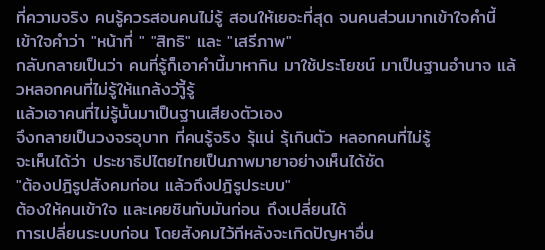ที่ความจริง คนรู้ควรสอนคนไม่รู้ สอนให้เยอะที่สุด จนคนส่วนมากเข้าใจคำนี้
เข้าใจคำว่า "หน้าที่ " "สิทธิ" และ "เสรีภาพ"
กลับกลายเป็นว่า คนที่รู้ก็เอาคำนี้มาหากิน มาใช้ประโยชน์ มาเป็นฐานอำนาจ แล้วหลอกคนที่ไม่รู้ให้แกล้งว่าีู้รู้
แล้วเอาคนที่ไม่รู้นั้นมาเป็นฐานเสียงตัวเอง
จึงกลายเป็นวงจรอุบาท ที่คนรู้จริง รุ้แน่ รุ้เกินตัว หลอกคนที่ไม่รู้
จะเห็นได้ว่า ประชาธิปไตยไทยเป็นภาพมายาอย่างเห็นได้ชัด
"ต้องปฎิรูปสังคมก่อน แล้วถึงปฎิรูประบบ"
ต้องให้คนเข้าใจ และเคยชินกับมันก่อน ถึงเปลี่ยนได้
การเปลี่ยนระบบก่อน โดยสังคมไว้ทีหลังจะเกิดปัญหาอื่น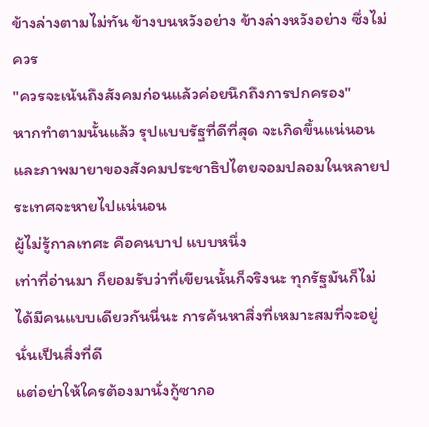ข้างล่างตามไม่ทัน ข้างบนหวังอย่าง ข้างล่างหวังอย่าง ซึ่งไม่ควร
"ควรจะเน้นถึงสังคมก่อนแล้วค่อยนึกถึงการปกครอง"
หากทำตามนั้นแล้ว รุปแบบรัฐที่ดีที่สุด จะเกิดขึ้นแน่นอน และภาพมายาของสังคมประชาธิปไตยจอมปลอมในหลายประเทศจะหายไปแน่นอน
ผู้ไม่รู้กาลเทศะ คือคนบาป แบบหนึ่ง
เท่าที่อ่านมา ก็ยอมรับว่าที่เขียนนั้นก็จริงนะ ทุกรัฐมันก็ไม่ได้มีคนแบบเดียวกันนี่นะ การค้นหาสิ่งที่เหมาะสมที่จะอยู่นั่นเป็นสิ่งที่ดี
แต่อย่าให้ใครต้องมานั่งกู้ซากอ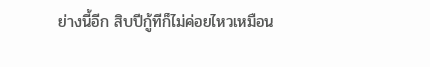ย่างนี้อีก สิบปีกู้ทีก็ไม่ค่อยไหวเหมือน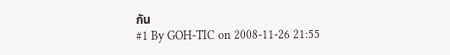กัน
#1 By GOH-TIC on 2008-11-26 21:55